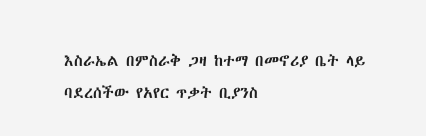እስራኤል በምስራቅ ጋዛ ከተማ በመኖሪያ ቤት ላይ ባደረሰችው የአየር ጥቃት ቢያንስ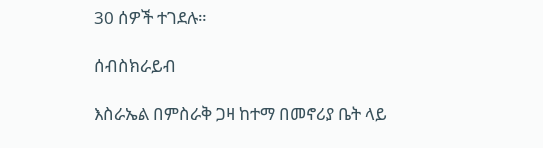30 ሰዎች ተገደሉ።

ሰብስክራይብ

እስራኤል በምስራቅ ጋዛ ከተማ በመኖሪያ ቤት ላይ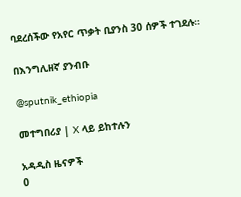ባደረሰችው የአየር ጥቃት ቢያንስ 30 ሰዎች ተገደሉ።

በእንግሊዘኛ ያንብቡ

@sputnik_ethiopia

መተግበሪያ | X ላይ ይከተሉን

አዳዲስ ዜናዎች
0